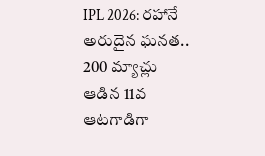IPL 2026: రహానే అరుదైన ఘనత.. 200 మ్యాచ్లు ఆడిన 11వ ఆటగాడిగా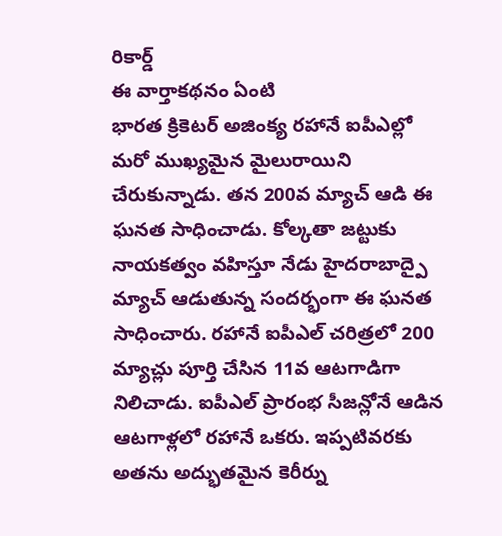రికార్డ్
ఈ వార్తాకథనం ఏంటి
భారత క్రికెటర్ అజింక్య రహానే ఐపీఎల్లో మరో ముఖ్యమైన మైలురాయిని చేరుకున్నాడు. తన 200వ మ్యాచ్ ఆడి ఈ ఘనత సాధించాడు. కోల్కతా జట్టుకు నాయకత్వం వహిస్తూ నేడు హైదరాబాద్పై మ్యాచ్ ఆడుతున్న సందర్భంగా ఈ ఘనత సాధించారు. రహానే ఐపీఎల్ చరిత్రలో 200 మ్యాచ్లు పూర్తి చేసిన 11వ ఆటగాడిగా నిలిచాడు. ఐపీఎల్ ప్రారంభ సీజన్లోనే ఆడిన ఆటగాళ్లలో రహానే ఒకరు. ఇప్పటివరకు అతను అద్భుతమైన కెరీర్ను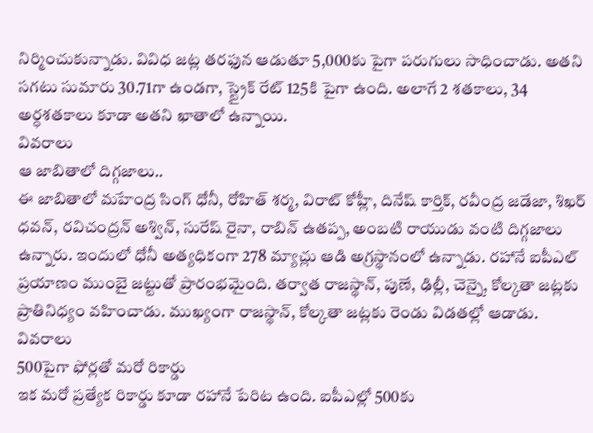నిర్మించుకున్నాడు. వివిధ జట్ల తరఫున ఆడుతూ 5,000కు పైగా పరుగులు సాధించాడు. అతని సగటు సుమారు 30.71గా ఉండగా, స్ట్రైక్ రేట్ 125కి పైగా ఉంది. అలాగే 2 శతకాలు, 34 అర్ధశతకాలు కూడా అతని ఖాతాలో ఉన్నాయి.
వివరాలు
ఆ జాబితాలో దిగ్గజాలు..
ఈ జాబితాలో మహేంద్ర సింగ్ ధోనీ, రోహిత్ శర్మ, విరాట్ కోహ్లీ, దినేష్ కార్తిక్, రవీంద్ర జడేజా, శిఖర్ ధవన్, రవిచంద్రన్ అశ్విన్, సురేష్ రైనా, రాబిన్ ఉతప్ప, అంబటి రాయుడు వంటి దిగ్గజాలు ఉన్నారు. ఇందులో ధోనీ అత్యధికంగా 278 మ్యాచ్లు ఆడి అగ్రస్థానంలో ఉన్నాడు. రహానే ఐపీఎల్ ప్రయాణం ముంబై జట్టుతో ప్రారంభమైంది. తర్వాత రాజస్థాన్, పుణే, ఢిల్లీ, చెన్నై, కోల్కతా జట్లకు ప్రాతినిధ్యం వహించాడు. ముఖ్యంగా రాజస్థాన్, కోల్కతా జట్లకు రెండు విడతల్లో ఆడాడు.
వివరాలు
500పైగా ఫోర్లతో మరో రికార్డు
ఇక మరో ప్రత్యేక రికార్డు కూడా రహానే పేరిట ఉంది. ఐపీఎల్లో 500కు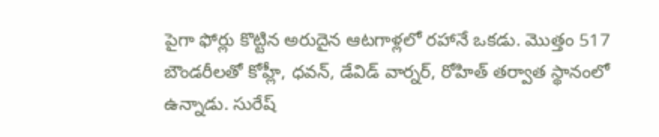పైగా ఫోర్లు కొట్టిన అరుదైన ఆటగాళ్లలో రహానే ఒకడు. మొత్తం 517 బౌండరీలతో కోహ్లీ, ధవన్, డేవిడ్ వార్నర్, రోహిత్ తర్వాత స్థానంలో ఉన్నాడు. సురేష్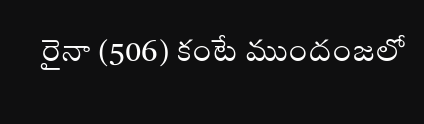రైనా (506) కంటే ముందంజలో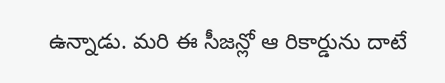ఉన్నాడు. మరి ఈ సీజన్లో ఆ రికార్డును దాటే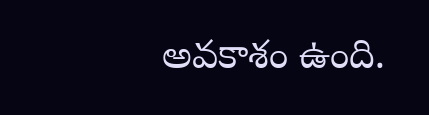అవకాశం ఉంది.